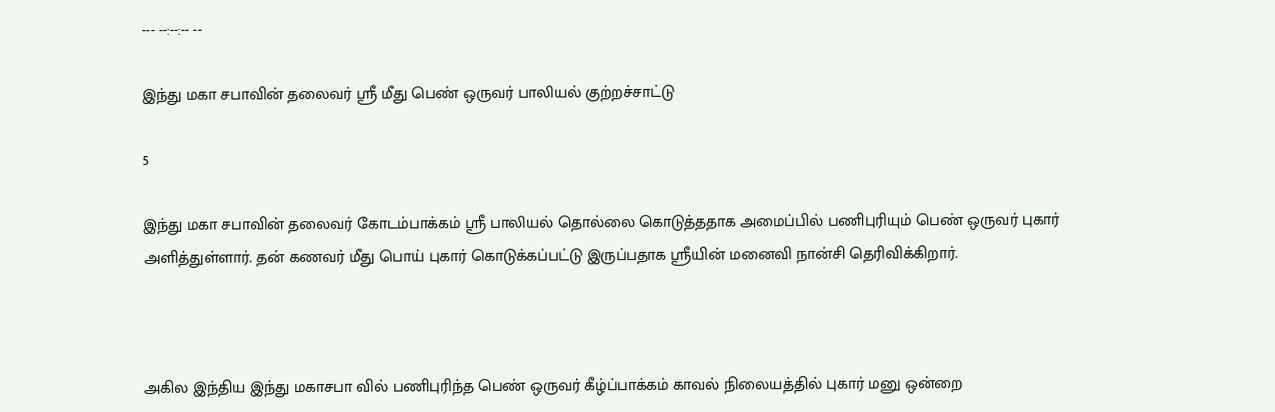--- --:--:-- --

இந்து மகா சபாவின் தலைவர் ஸ்ரீ மீது பெண் ஒருவர் பாலியல் குற்றச்சாட்டு

5

இந்து மகா சபாவின் தலைவர் கோடம்பாக்கம் ஸ்ரீ பாலியல் தொல்லை கொடுத்ததாக அமைப்பில் பணிபுரியும் பெண் ஒருவர் புகார் அளித்துள்ளார். தன் கணவர் மீது பொய் புகார் கொடுக்கப்பட்டு இருப்பதாக ஸ்ரீயின் மனைவி நான்சி தெரிவிக்கிறார்.



அகில இந்திய இந்து மகாசபா வில் பணிபுரிந்த பெண் ஒருவர் கீழ்ப்பாக்கம் காவல் நிலையத்தில் புகார் மனு ஒன்றை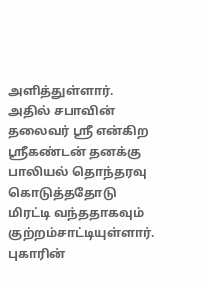அளித்துள்ளார். அதில் சபாவின் தலைவர் ஸ்ரீ என்கிற ஸ்ரீகண்டன் தனக்கு பாலியல் தொந்தரவு கொடுத்ததோடு மிரட்டி வந்ததாகவும் குற்றம்சாட்டியுள்ளார். புகாரின்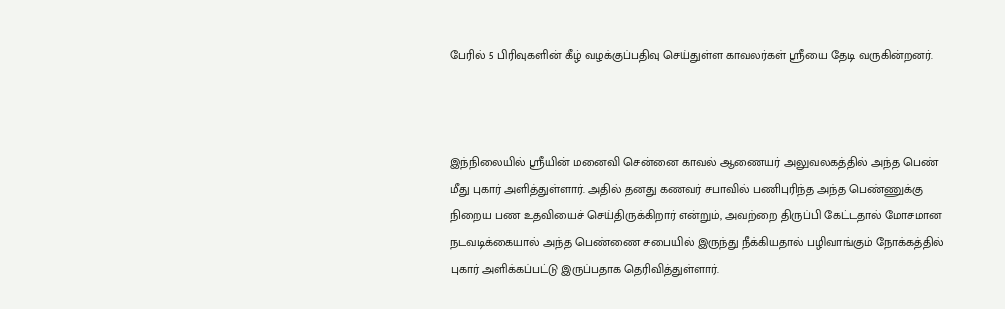பேரில் 5 பிரிவுகளின் கீழ் வழக்குப்பதிவு செய்துள்ள காவலர்கள் ஸ்ரீயை தேடி வருகின்றனர்.



இந்நிலையில் ஸ்ரீயின் மனைவி சென்னை காவல் ஆணையர் அலுவலகத்தில் அந்த பெண் மீது புகார் அளித்துள்ளார். அதில் தனது கணவர் சபாவில் பணிபுரிந்த அந்த பெண்ணுக்கு நிறைய பண உதவியைச் செய்திருக்கிறார் என்றும், அவற்றை திருப்பி கேட்டதால் மோசமான நடவடிக்கையால் அந்த பெண்ணை சபையில் இருந்து நீக்கியதால் பழிவாங்கும் நோக்கத்தில் புகார் அளிக்கப்பட்டு இருப்பதாக தெரிவித்துள்ளார்.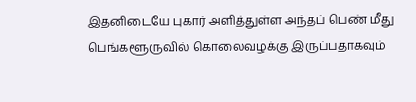இதனிடையே புகார் அளித்துள்ள அந்தப் பெண் மீது பெங்களூருவில் கொலைவழக்கு இருப்பதாகவும்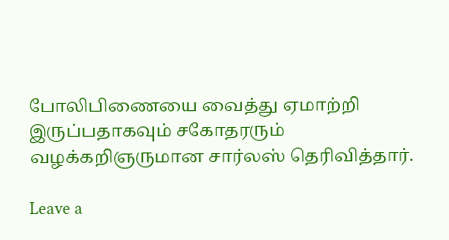போலிபிணையை வைத்து ஏமாற்றி இருப்பதாகவும் சகோதரரும் வழக்கறிஞருமான சார்லஸ் தெரிவித்தார்.

Leave a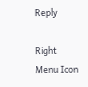Reply

Right Menu Icon